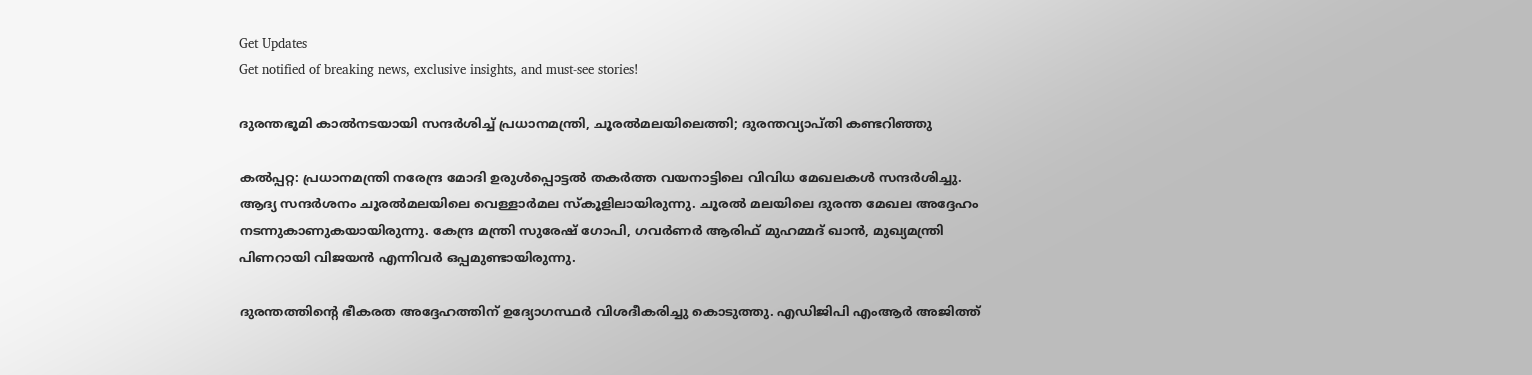Get Updates
Get notified of breaking news, exclusive insights, and must-see stories!

ദുരന്തഭൂമി കാല്‍നടയായി സന്ദര്‍ശിച്ച് പ്രധാനമന്ത്രി, ചൂരല്‍മലയിലെത്തി; ദുരന്തവ്യാപ്തി കണ്ടറിഞ്ഞു

കല്‍പ്പറ്റ: പ്രധാനമന്ത്രി നരേന്ദ്ര മോദി ഉരുള്‍പ്പൊട്ടല്‍ തകര്‍ത്ത വയനാട്ടിലെ വിവിധ മേഖലകള്‍ സന്ദര്‍ശിച്ചു. ആദ്യ സന്ദര്‍ശനം ചൂരല്‍മലയിലെ വെള്ളാര്‍മല സ്‌കൂളിലായിരുന്നു. ചൂരല്‍ മലയിലെ ദുരന്ത മേഖല അദ്ദേഹം നടന്നുകാണുകയായിരുന്നു. കേന്ദ്ര മന്ത്രി സുരേഷ് ഗോപി, ഗവര്‍ണര്‍ ആരിഫ് മുഹമ്മദ് ഖാന്‍, മുഖ്യമന്ത്രി പിണറായി വിജയന്‍ എന്നിവര്‍ ഒപ്പമുണ്ടായിരുന്നു.

ദുരന്തത്തിന്റെ ഭീകരത അദ്ദേഹത്തിന് ഉദ്യോഗസ്ഥര്‍ വിശദീകരിച്ചു കൊടുത്തു. എഡിജിപി എംആര്‍ അജിത്ത്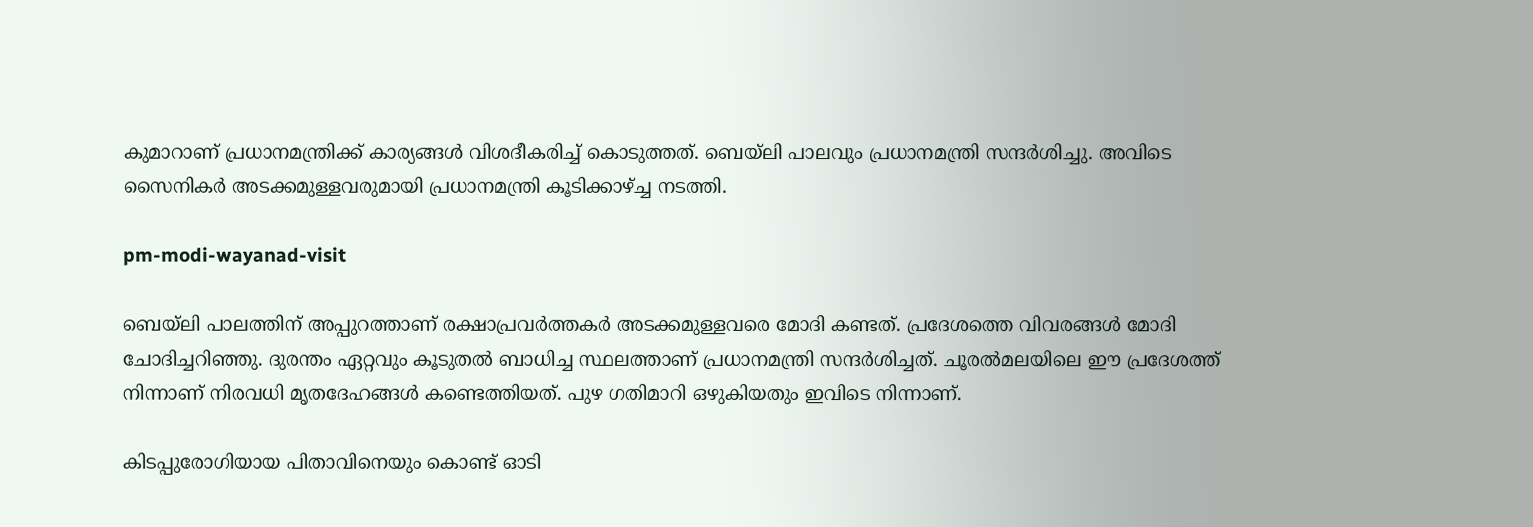കുമാറാണ് പ്രധാനമന്ത്രിക്ക് കാര്യങ്ങള്‍ വിശദീകരിച്ച് കൊടുത്തത്. ബെയ്‌ലി പാലവും പ്രധാനമന്ത്രി സന്ദര്‍ശിച്ചു. അവിടെ സൈനികര്‍ അടക്കമുള്ളവരുമായി പ്രധാനമന്ത്രി കൂടിക്കാഴ്ച്ച നടത്തി.

pm-modi-wayanad-visit

ബെയ്‌ലി പാലത്തിന് അപ്പുറത്താണ് രക്ഷാപ്രവര്‍ത്തകര്‍ അടക്കമുള്ളവരെ മോദി കണ്ടത്. പ്രദേശത്തെ വിവരങ്ങള്‍ മോദി ചോദിച്ചറിഞ്ഞു. ദുരന്തം ഏറ്റവും കൂടുതല്‍ ബാധിച്ച സ്ഥലത്താണ് പ്രധാനമന്ത്രി സന്ദര്‍ശിച്ചത്. ചൂരല്‍മലയിലെ ഈ പ്രദേശത്ത് നിന്നാണ് നിരവധി മൃതദേഹങ്ങള്‍ കണ്ടെത്തിയത്. പുഴ ഗതിമാറി ഒഴുകിയതും ഇവിടെ നിന്നാണ്.

കിടപ്പുരോഗിയായ പിതാവിനെയും കൊണ്ട് ഓടി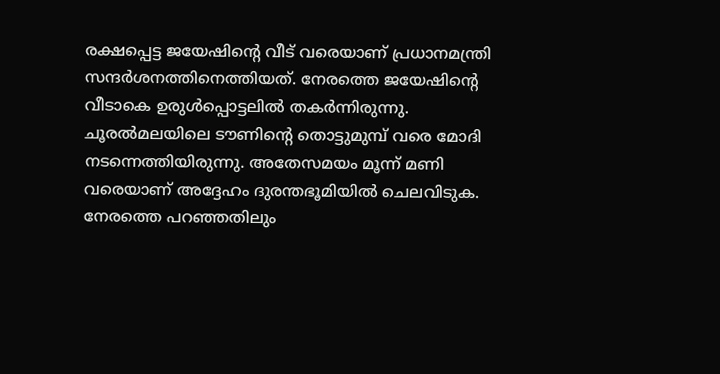രക്ഷപ്പെട്ട ജയേഷിന്റെ വീട് വരെയാണ് പ്രധാനമന്ത്രി സന്ദര്‍ശനത്തിനെത്തിയത്. നേരത്തെ ജയേഷിന്റെ വീടാകെ ഉരുള്‍പ്പൊട്ടലില്‍ തകര്‍ന്നിരുന്നു. ചൂരല്‍മലയിലെ ടൗണിന്റെ തൊട്ടുമുമ്പ് വരെ മോദി നടന്നെത്തിയിരുന്നു. അതേസമയം മൂന്ന് മണി വരെയാണ് അദ്ദേഹം ദുരന്തഭൂമിയില്‍ ചെലവിടുക. നേരത്തെ പറഞ്ഞതിലും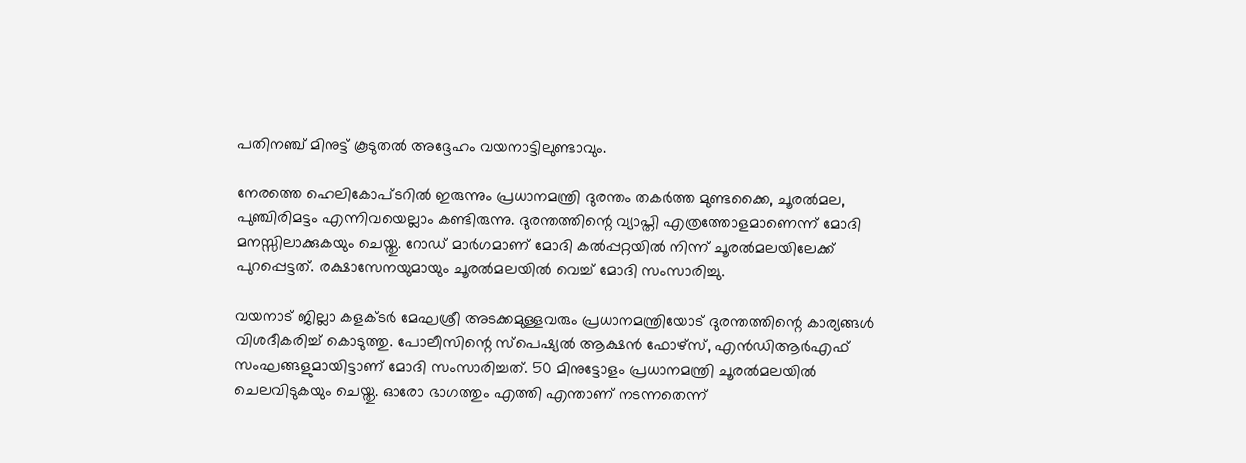പതിനഞ്ച് മിനുട്ട് കൂടുതല്‍ അദ്ദേഹം വയനാട്ടിലുണ്ടാവും.

നേരത്തെ ഹെലികോപ്ടറില്‍ ഇരുന്നും പ്രധാനമന്ത്രി ദുരന്തം തകര്‍ത്ത മുണ്ടക്കൈ, ചൂരല്‍മല, പുഞ്ചിരിമട്ടം എന്നിവയെല്ലാം കണ്ടിരുന്നു. ദുരന്തത്തിന്റെ വ്യാപ്തി എത്രത്തോളമാണെന്ന് മോദി മനസ്സിലാക്കുകയും ചെയ്തു. റോഡ് മാര്‍ഗമാണ് മോദി കല്‍പ്പറ്റയില്‍ നിന്ന് ചൂരല്‍മലയിലേക്ക് പുറപ്പെട്ടത്. രക്ഷാസേനയുമായും ചൂരല്‍മലയില്‍ വെച്ച് മോദി സംസാരിച്ചു.

വയനാട് ജില്ലാ കളക്ടര്‍ മേഘശ്രീ അടക്കമുള്ളവരും പ്രധാനമന്ത്രിയോട് ദുരന്തത്തിന്റെ കാര്യങ്ങള്‍ വിശദീകരിച്ച് കൊടുത്തു. പോലീസിന്റെ സ്‌പെഷ്യല്‍ ആക്ഷന്‍ ഫോഴ്‌സ്, എന്‍ഡിആര്‍എഫ് സംഘങ്ങളുമായിട്ടാണ് മോദി സംസാരിച്ചത്. 50 മിനുട്ടോളം പ്രധാനമന്ത്രി ചൂരല്‍മലയില്‍ ചെലവിടുകയും ചെയ്തു. ഓരോ ഭാഗത്തും എത്തി എന്താണ് നടന്നതെന്ന്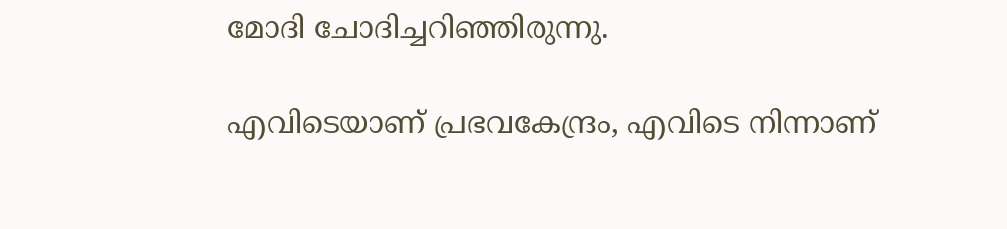മോദി ചോദിച്ചറിഞ്ഞിരുന്നു.

എവിടെയാണ് പ്രഭവകേന്ദ്രം, എവിടെ നിന്നാണ്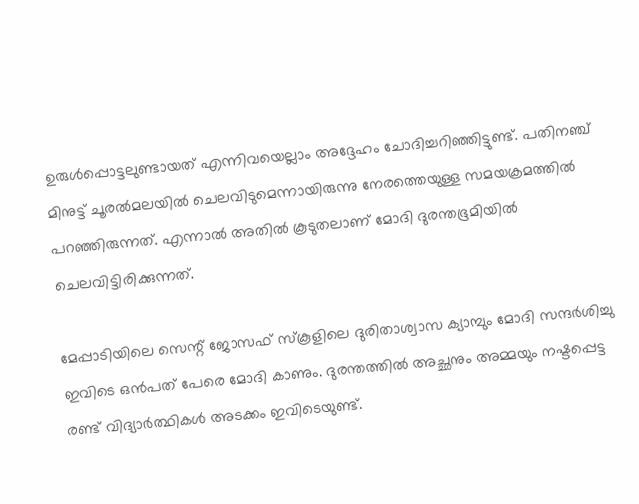ഉരുള്‍പ്പൊട്ടലുണ്ടായത് എന്നിവയെല്ലാം അദ്ദേഹം ചോദിച്ചറിഞ്ഞിട്ടുണ്ട്. പതിനഞ്ച് മിനുട്ട് ചൂരല്‍മലയില്‍ ചെലവിടുമെന്നായിരുന്നു നേരത്തെയുള്ള സമയക്രമത്തില്‍ പറഞ്ഞിരുന്നത്. എന്നാല്‍ അതില്‍ കൂടുതലാണ് മോദി ദുരന്തഭൂമിയില്‍ ചെലവിട്ടിരിക്കുന്നത്.

മേപ്പാടിയിലെ സെന്റ് ജോസഫ് സ്‌കൂളിലെ ദുരിതാശ്വാസ ക്യാമ്പും മോദി സന്ദര്‍ശിച്ചു ഇവിടെ ഒന്‍പത് പേരെ മോദി കാണും. ദുരന്തത്തില്‍ അച്ഛനും അമ്മയും നഷ്ടപ്പെട്ട രണ്ട് വിദ്യാര്‍ത്ഥികള്‍ അടക്കം ഇവിടെയുണ്ട്.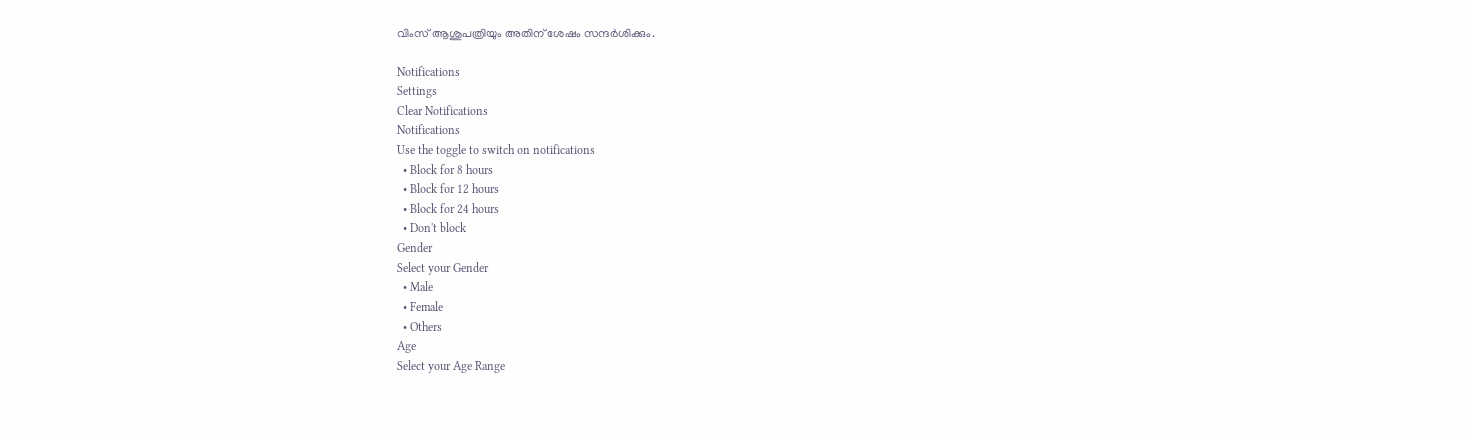വിംസ് ആശുപത്രിയും അതിന് ശേഷം സന്ദർശിക്കും.

Notifications
Settings
Clear Notifications
Notifications
Use the toggle to switch on notifications
  • Block for 8 hours
  • Block for 12 hours
  • Block for 24 hours
  • Don't block
Gender
Select your Gender
  • Male
  • Female
  • Others
Age
Select your Age Range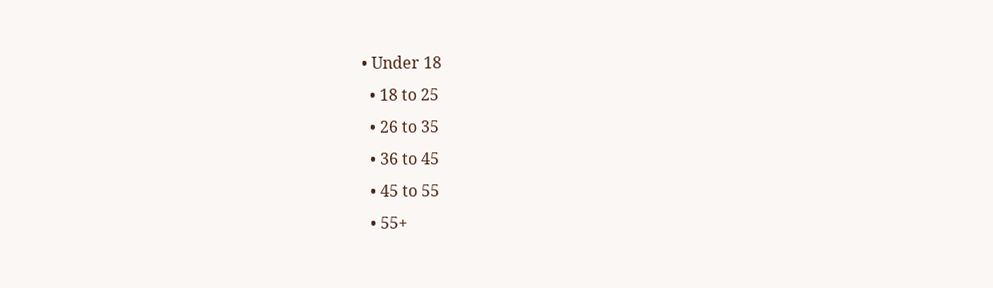• Under 18
  • 18 to 25
  • 26 to 35
  • 36 to 45
  • 45 to 55
  • 55+